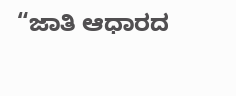“ಜಾತಿ ಆಧಾರದ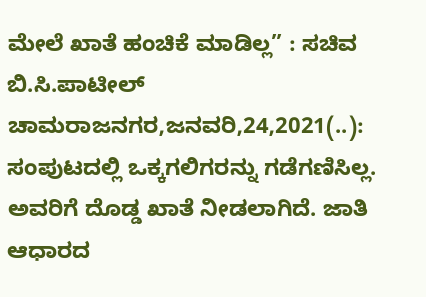ಮೇಲೆ ಖಾತೆ ಹಂಚಿಕೆ ಮಾಡಿಲ್ಲ” : ಸಚಿವ ಬಿ.ಸಿ.ಪಾಟೀಲ್ ಚಾಮರಾಜನಗರ,ಜನವರಿ,24,2021(..): ಸಂಪುಟದಲ್ಲಿ ಒಕ್ಕಗಲಿಗರನ್ನು ಗಡೆಗಣಿಸಿಲ್ಲ. ಅವರಿಗೆ ದೊಡ್ಡ ಖಾತೆ ನೀಡಲಾಗಿದೆ. ಜಾತಿ ಆಧಾರದ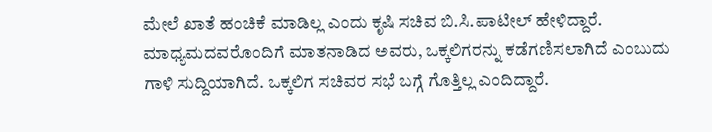ಮೇಲೆ ಖಾತೆ ಹಂಚಿಕೆ ಮಾಡಿಲ್ಲ ಎಂದು ಕೃಷಿ ಸಚಿವ ಬಿ.ಸಿ.ಪಾಟೀಲ್ ಹೇಳಿದ್ದಾರೆ. ಮಾಧ್ಯಮದವರೊಂದಿಗೆ ಮಾತನಾಡಿದ ಅವರು, ಒಕ್ಕಲಿಗರನ್ನು ಕಡೆಗಣಿಸಲಾಗಿದೆ ಎಂಬುದು ಗಾಳಿ ಸುದ್ದಿಯಾಗಿದೆ. ಒಕ್ಕಲಿಗ ಸಚಿವರ ಸಭೆ ಬಗ್ಗೆ ಗೊತ್ತಿಲ್ಲ ಎಂದಿದ್ದಾರೆ.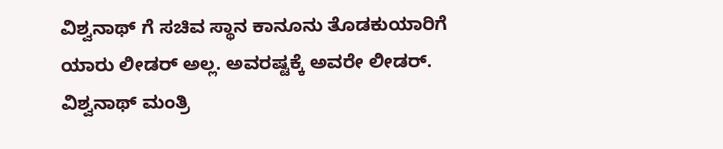ವಿಶ್ವನಾಥ್ ಗೆ ಸಚಿವ ಸ್ಥಾನ ಕಾನೂನು ತೊಡಕುಯಾರಿಗೆ ಯಾರು ಲೀಡರ್ ಅಲ್ಲ. ಅವರಷ್ಟಕ್ಕೆ ಅವರೇ ಲೀಡರ್. ವಿಶ್ವನಾಥ್ ಮಂತ್ರಿ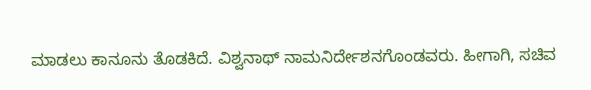ಮಾಡಲು ಕಾನೂನು ತೊಡಕಿದೆ. ವಿಶ್ವನಾಥ್ ನಾಮನಿರ್ದೇಶನಗೊಂಡವರು. ಹೀಗಾಗಿ, ಸಚಿವ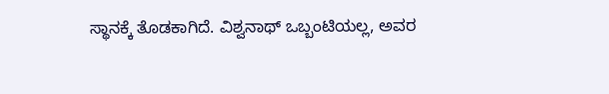ಸ್ಥಾನಕ್ಕೆ ತೊಡಕಾಗಿದೆ. ವಿಶ್ವನಾಥ್ ಒಬ್ಬಂಟಿಯಲ್ಲ, ಅವರ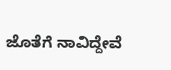ಜೊತೆಗೆ ನಾವಿದ್ದೇವೆ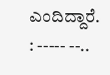ಎಂದಿದ್ದಾರೆ. : ----- --..